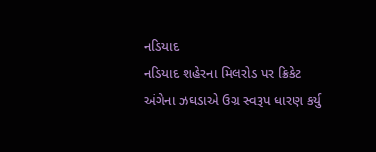નડિયાદ
નડિયાદ શહેરના મિલરોડ પર ક્રિકેટ અંગેના ઝઘડાએ ઉગ્ર સ્વરૂપ ધારણ કર્યુ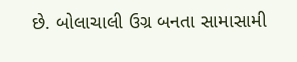છે. બોલાચાલી ઉગ્ર બનતા સામાસામી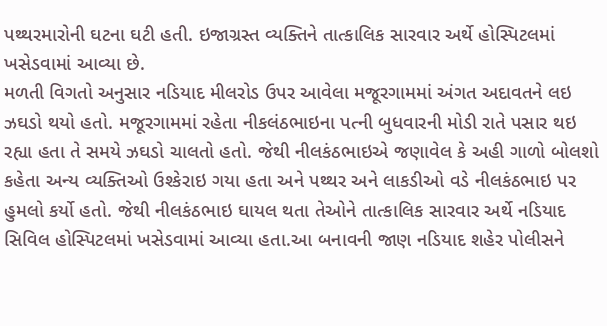પથ્થરમારોની ઘટના ઘટી હતી. ઇજાગ્રસ્ત વ્યક્તિને તાત્કાલિક સારવાર અર્થે હોસ્પિટલમાં ખસેડવામાં આવ્યા છે.
મળતી વિગતો અનુસાર નડિયાદ મીલરોડ ઉપર આવેલા મજૂરગામમાં અંગત અદાવતને લઇ ઝઘડો થયો હતો. મજૂરગામમાં રહેતા નીકલંઠભાઇના પત્ની બુધવારની મોડી રાતે પસાર થઇ રહ્યા હતા તે સમયે ઝઘડો ચાલતો હતો. જેથી નીલકંઠભાઇએ જણાવેલ કે અહી ગાળો બોલશો કહેતા અન્ય વ્યક્તિઓ ઉશ્કેરાઇ ગયા હતા અને પથ્થર અને લાકડીઓ વડે નીલકંઠભાઇ પર હુમલો કર્યો હતો. જેથી નીલકંઠભાઇ ઘાયલ થતા તેઓને તાત્કાલિક સારવાર અર્થે નડિયાદ સિવિલ હોસ્પિટલમાં ખસેડવામાં આવ્યા હતા.આ બનાવની જાણ નડિયાદ શહેર પોલીસને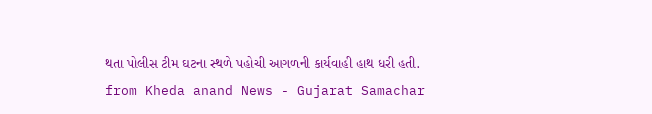થતા પોલીસ ટીમ ઘટના સ્થળે પહોચી આગળની કાર્યવાહી હાથ ધરી હતી.
from Kheda anand News - Gujarat Samachar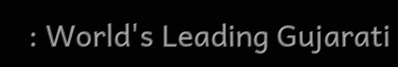: World's Leading Gujarati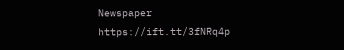Newspaper https://ift.tt/3fNRq4p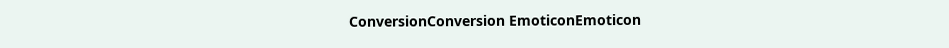ConversionConversion EmoticonEmoticon